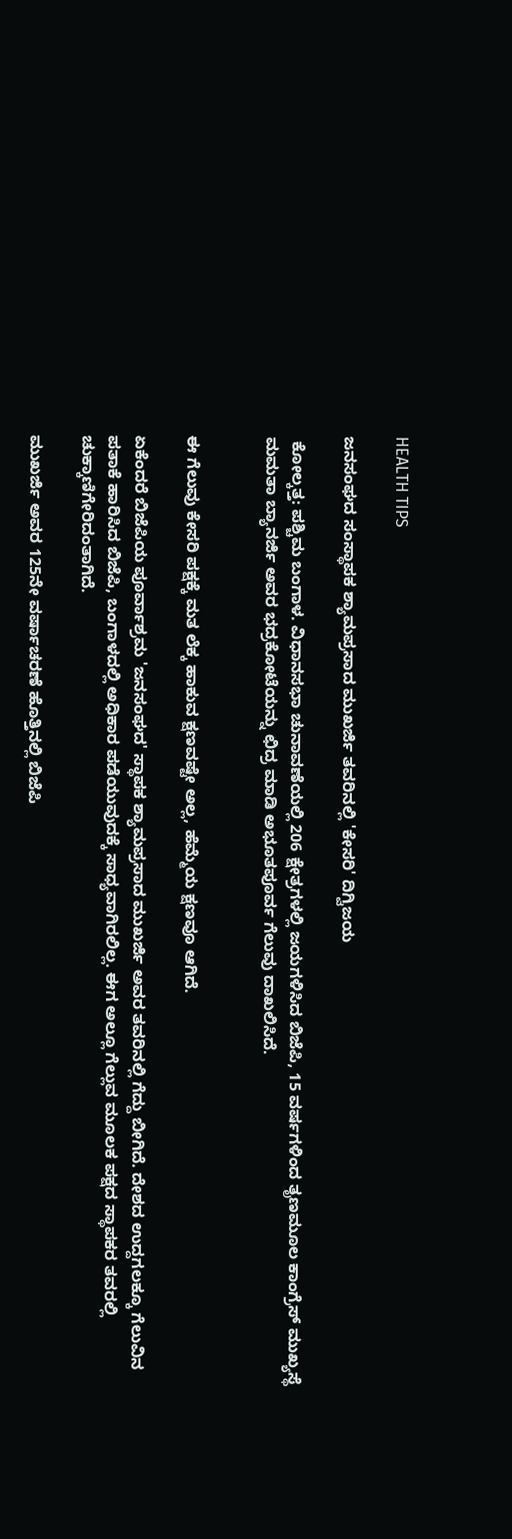HEALTH TIPS

ಜನಸಂಘದ ಸಂಸ್ಥಾಪಕ ಶ್ಯಾಮಪ್ರಸಾದ ಮುಖರ್ಜಿ ತವರಿನಲ್ಲಿ 'ಕೇಸರಿ' ದಿಗ್ವಿಜಯ

 ಕೋಲ್ಕತ್ತ: ಪಶ್ಚಿಮ ಬಂಗಾಳ. ವಿಧಾನಸಭಾ ಚುನಾವಣೆಯಲ್ಲಿ 206 ಕ್ಷೇತ್ರಗಳಲ್ಲಿ ಜಯಗಳಿಸಿದ ಬಿಜೆಪಿ, 15 ವರ್ಷಗಳಿಂದ ತೃಣಮೂಲ ಕಾಂಗ್ರೆಸ್ ಮುಖ್ಯಸ್ಥೆ ಮಮತಾ ಬ್ಯಾನರ್ಜಿ ಅವರ ಭದ್ರಕೋಟೆಯನ್ನು ಛಿದ್ರ ಮಾಡಿ ಅಭೂತಪೂರ್ವ ಗೆಲುವು ದಾಖಲಿಸಿದೆ.


ಈ ಗೆಲುವು ಕೇಸರಿ ಪಕ್ಷಕ್ಕೆ ಮತ ಲೆಕ್ಕ ಹಾಕುವ ಕ್ಷಣವಷ್ಟೇ ಅಲ್ಲ, ಹೆಮ್ಮೆಯ ಕ್ಷಣವೂ ಆಗಿದೆ.

ಏಕೆಂದರೆ ಬಿಜೆಪಿಯ ಪೂರ್ವಾಶ್ರಮ 'ಜನಸಂಘದ' ಸ್ಥಾಪಕ ಶ್ಯಾಮಪ್ರಸಾದ ಮುಖರ್ಜಿ ಅವರ ತವರಿನಲ್ಲಿ ಗೆದ್ದು ಬೀಗಿದೆ. ದೇಶದ ಉದ್ದಗಲಕ್ಕೂ ಗೆಲುವಿನ ಪತಾಕೆ ಹಾರಿಸಿದ ಬಿಜೆಪಿ, ಬಂಗಾಳದಲ್ಲಿ ಅಧಿಕಾರ ಪಡೆಯುವುದಕ್ಕೆ ಸಾಧ್ಯವಾಗಿರಲಿಲ್ಲ. ಈಗ ಅಲ್ಲೂ ಗೆಲ್ಲುವ ಮೂಲಕ ಪಕ್ಷದ ಸ್ಥಾಪಕರ ತವರಲ್ಲಿ ಚುಕ್ಕಾಣಿಗೇರಿದಂತಾಗಿದೆ.

ಮುಖರ್ಜಿ ಅವರ 125ನೇ ವರ್ಷಾಚರಣೆ ಹೊತ್ತಿನಲ್ಲಿ ಬಿಜೆಪಿ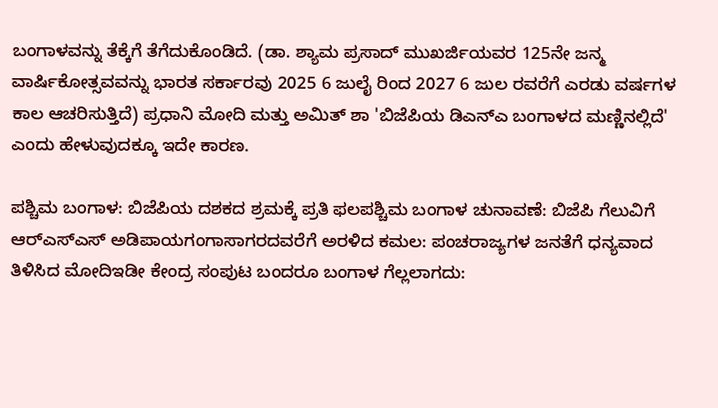ಬಂಗಾಳವನ್ನು ತೆಕ್ಕೆಗೆ ತೆಗೆದುಕೊಂಡಿದೆ. (ಡಾ. ಶ್ಯಾಮ ಪ್ರಸಾದ್ ಮುಖರ್ಜಿಯವರ 125ನೇ ಜನ್ಮ ವಾರ್ಷಿಕೋತ್ಸವವನ್ನು ಭಾರತ ಸರ್ಕಾರವು 2025 6 ಜುಲೈ ರಿಂದ 2027 6 ಜುಲ ರವರೆಗೆ ಎರಡು ವರ್ಷಗಳ ಕಾಲ ಆಚರಿಸುತ್ತಿದೆ) ಪ್ರಧಾನಿ ಮೋದಿ ಮತ್ತು ಅಮಿತ್ ಶಾ 'ಬಿಜೆಪಿಯ ಡಿಎನ್‌ಎ ಬಂಗಾಳದ ಮಣ್ಣಿನಲ್ಲಿದೆ' ಎಂದು ಹೇಳುವುದಕ್ಕೂ ಇದೇ ಕಾರಣ.

ಪಶ್ಚಿಮ ಬಂಗಾಳ: ಬಿಜೆಪಿಯ ದಶಕದ ಶ್ರಮಕ್ಕೆ ಪ್ರತಿ ಫಲಪಶ್ಚಿಮ ಬಂಗಾಳ ಚುನಾವಣೆ: ಬಿಜೆಪಿ ಗೆಲುವಿಗೆ ಆರ್‌ಎಸ್‌ಎಸ್‌ ಅಡಿಪಾಯಗಂಗಾಸಾಗರದವರೆಗೆ ಅರಳಿದ ಕಮಲ: ಪಂಚರಾಜ್ಯಗಳ ಜನತೆಗೆ ಧನ್ಯವಾದ ತಿಳಿಸಿದ ಮೋದಿಇಡೀ ಕೇಂದ್ರ ಸಂಪುಟ ಬಂದರೂ ಬಂಗಾಳ ಗೆಲ್ಲಲಾಗದು: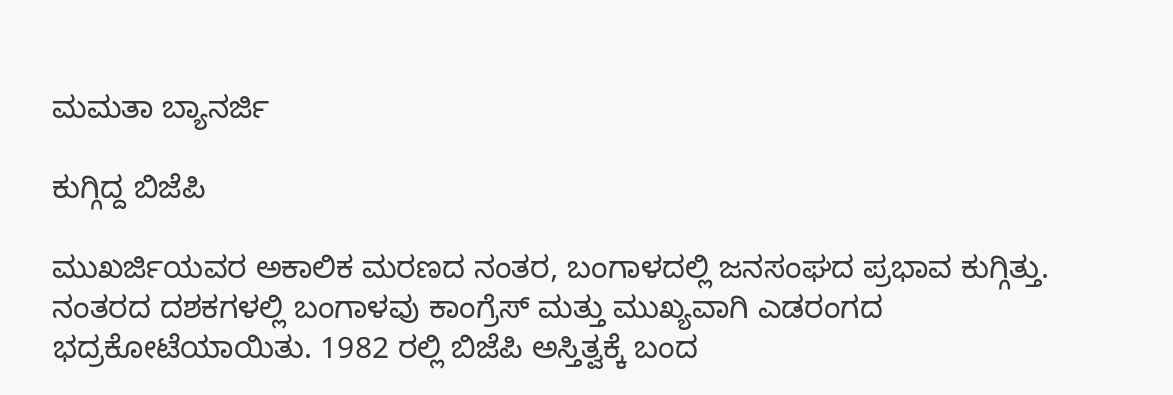ಮಮತಾ ಬ್ಯಾನರ್ಜಿ

ಕುಗ್ಗಿದ್ದ ಬಿಜೆಪಿ

ಮುಖರ್ಜಿಯವರ ಅಕಾಲಿಕ ಮರಣದ ನಂತರ, ಬಂಗಾಳದಲ್ಲಿ ಜನಸಂಘದ ಪ್ರಭಾವ ಕುಗ್ಗಿತ್ತು. ನಂತರದ ದಶಕಗಳಲ್ಲಿ ಬಂಗಾಳವು ಕಾಂಗ್ರೆಸ್ ಮತ್ತು ಮುಖ್ಯವಾಗಿ ಎಡರಂಗದ ಭದ್ರಕೋಟೆಯಾಯಿತು. 1982 ರಲ್ಲಿ ಬಿಜೆಪಿ ಅಸ್ತಿತ್ವಕ್ಕೆ ಬಂದ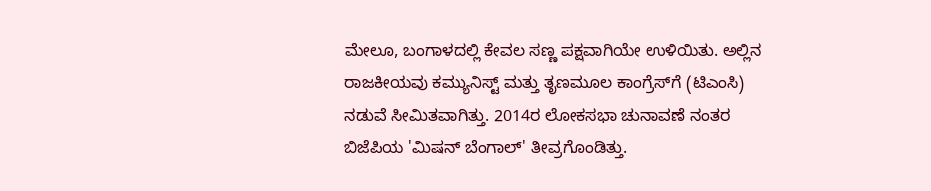ಮೇಲೂ, ಬಂಗಾಳದಲ್ಲಿ ಕೇವಲ ಸಣ್ಣ ಪಕ್ಷವಾಗಿಯೇ ಉಳಿಯಿತು. ಅಲ್ಲಿನ ರಾಜಕೀಯವು ಕಮ್ಯುನಿಸ್ಟ್ ಮತ್ತು ತೃಣಮೂಲ ಕಾಂಗ್ರೆಸ್‌ಗೆ (ಟಿಎಂಸಿ) ನಡುವೆ ಸೀಮಿತವಾಗಿತ್ತು. 2014ರ ಲೋಕಸಭಾ ಚುನಾವಣೆ ನಂತರ ಬಿಜೆಪಿಯ 'ಮಿಷನ್ ಬೆಂಗಾಲ್' ತೀವ್ರಗೊಂಡಿತ್ತು.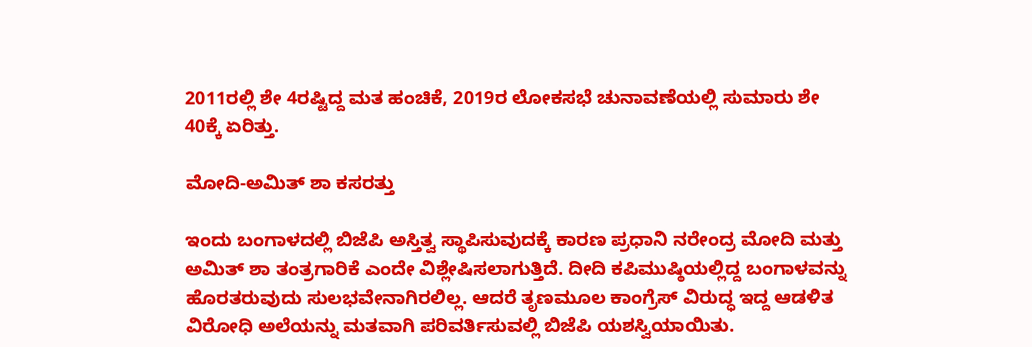2011ರಲ್ಲಿ ಶೇ 4ರಷ್ಟಿದ್ದ ಮತ ಹಂಚಿಕೆ, 2019ರ ಲೋಕಸಭೆ ಚುನಾವಣೆಯಲ್ಲಿ ಸುಮಾರು ಶೇ 40ಕ್ಕೆ ಏರಿತ್ತು.

ಮೋದಿ-ಅಮಿತ್‌ ಶಾ ಕಸರತ್ತು

ಇಂದು ಬಂಗಾಳದಲ್ಲಿ ಬಿಜೆಪಿ ಅಸ್ತಿತ್ವ ಸ್ಥಾಪಿಸುವುದಕ್ಕೆ ಕಾರಣ ಪ್ರಧಾನಿ ನರೇಂದ್ರ ಮೋದಿ ಮತ್ತು ಅಮಿತ್‌ ಶಾ ತಂತ್ರಗಾರಿಕೆ ಎಂದೇ ವಿಶ್ಲೇಷಿಸಲಾಗುತ್ತಿದೆ. ದೀದಿ ಕಪಿಮುಷ್ಠಿಯಲ್ಲಿದ್ದ ಬಂಗಾಳವನ್ನು ಹೊರತರುವುದು ಸುಲಭವೇನಾಗಿರಲಿಲ್ಲ. ಆದರೆ ತೃಣಮೂಲ ಕಾಂಗ್ರೆಸ್‌ ವಿರುದ್ಧ ಇದ್ದ ಆಡಳಿತ ವಿರೋಧಿ ಅಲೆಯನ್ನು ಮತವಾಗಿ ಪರಿವರ್ತಿಸುವಲ್ಲಿ ಬಿಜೆಪಿ ಯಶಸ್ವಿಯಾಯಿತು.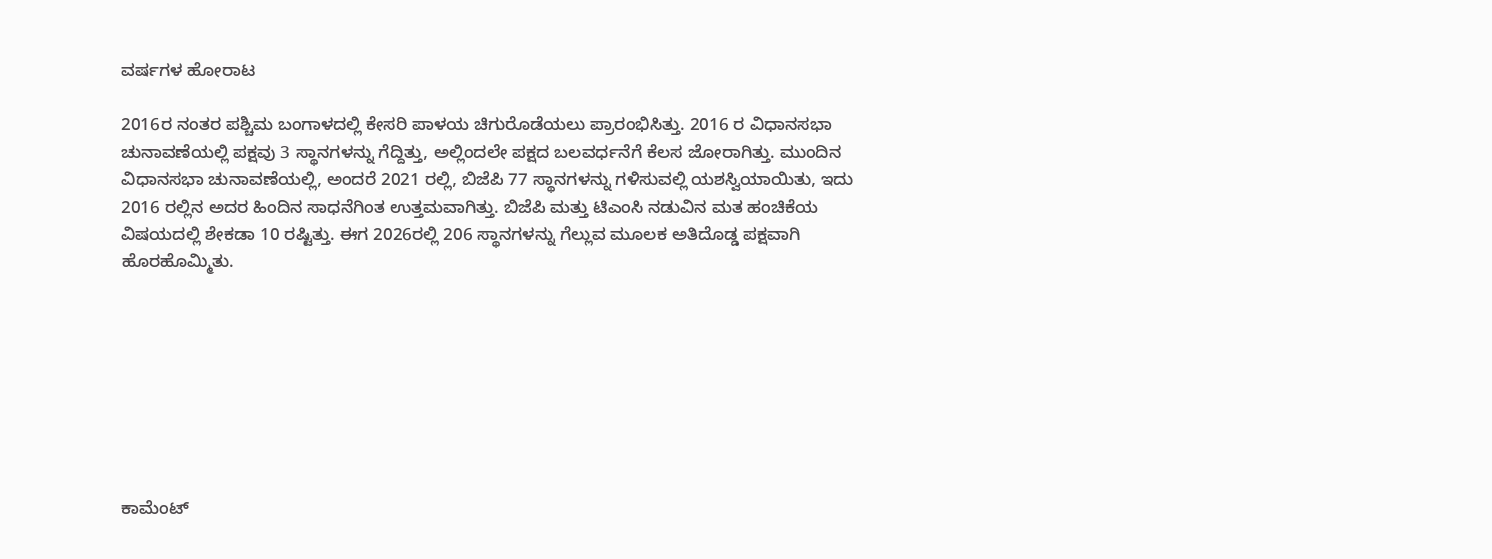ವರ್ಷಗಳ ಹೋರಾಟ

2016ರ ನಂತರ ಪಶ್ಚಿಮ ಬಂಗಾಳದಲ್ಲಿ ಕೇಸರಿ ಪಾಳಯ ಚಿಗುರೊಡೆಯಲು ಪ್ರಾರಂಭಿಸಿತ್ತು. 2016 ರ ವಿಧಾನಸಭಾ ಚುನಾವಣೆಯಲ್ಲಿ ಪಕ್ಷವು 3 ಸ್ಥಾನಗಳನ್ನು ಗೆದ್ದಿತ್ತು, ಅಲ್ಲಿಂದಲೇ ಪಕ್ಷದ ಬಲವರ್ಧನೆಗೆ ಕೆಲಸ ಜೋರಾಗಿತ್ತು. ಮುಂದಿನ ವಿಧಾನಸಭಾ ಚುನಾವಣೆಯಲ್ಲಿ, ಅಂದರೆ 2021 ರಲ್ಲಿ, ಬಿಜೆಪಿ 77 ಸ್ಥಾನಗಳನ್ನು ಗಳಿಸುವಲ್ಲಿ ಯಶಸ್ವಿಯಾಯಿತು, ಇದು 2016 ರಲ್ಲಿನ ಅದರ ಹಿಂದಿನ ಸಾಧನೆಗಿಂತ ಉತ್ತಮವಾಗಿತ್ತು. ಬಿಜೆಪಿ ಮತ್ತು ಟಿಎಂಸಿ ನಡುವಿನ ಮತ ಹಂಚಿಕೆಯ ವಿಷಯದಲ್ಲಿ ಶೇಕಡಾ 10 ರಷ್ಟಿತ್ತು. ಈಗ 2026ರಲ್ಲಿ 206 ಸ್ಥಾನಗಳನ್ನು ಗೆಲ್ಲುವ ಮೂಲಕ ಅತಿದೊಡ್ಡ ಪಕ್ಷವಾಗಿ ಹೊರಹೊಮ್ಮಿತು.








ಕಾಮೆಂಟ್‌‌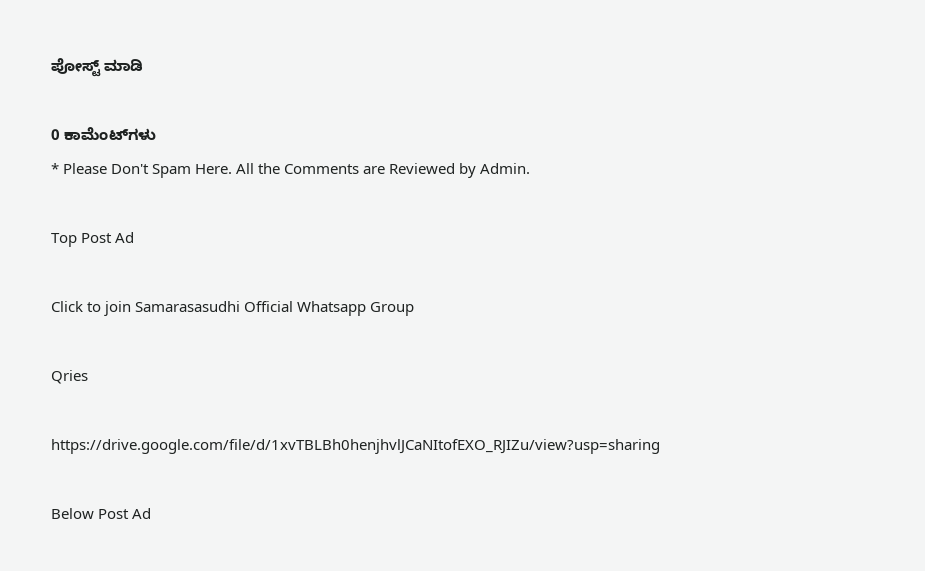ಪೋಸ್ಟ್‌ ಮಾಡಿ

0 ಕಾಮೆಂಟ್‌ಗಳು
* Please Don't Spam Here. All the Comments are Reviewed by Admin.

Top Post Ad

Click to join Samarasasudhi Official Whatsapp Group

Qries

https://drive.google.com/file/d/1xvTBLBh0henjhvlJCaNItofEXO_RJIZu/view?usp=sharing

Below Post Ad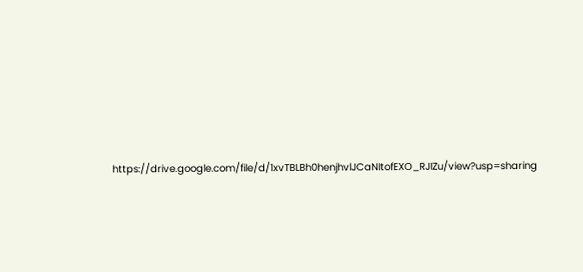https://drive.google.com/file/d/1xvTBLBh0henjhvlJCaNItofEXO_RJIZu/view?usp=sharing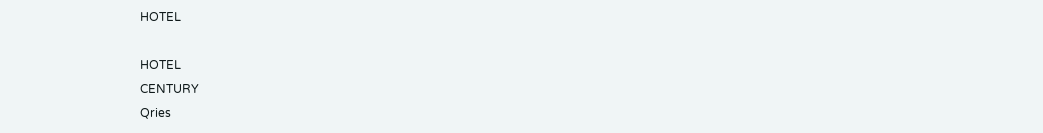HOTEL

HOTEL
CENTURY
Qries